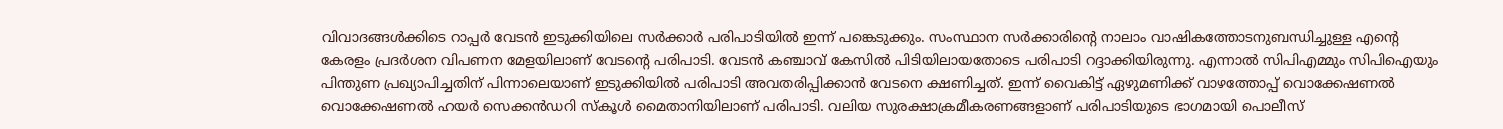വിവാദങ്ങൾക്കിടെ റാപ്പർ വേടൻ ഇടുക്കിയിലെ സർക്കാർ പരിപാടിയിൽ ഇന്ന് പങ്കെടുക്കും. സംസ്ഥാന സർക്കാരിന്റെ നാലാം വാഷികത്തോടനുബന്ധിച്ചുള്ള എന്റെ കേരളം പ്രദർശന വിപണന മേളയിലാണ് വേടന്‍റെ പരിപാടി. വേടന്‍ കഞ്ചാവ് കേസിൽ പിടിയിലായതോടെ പരിപാടി റദ്ദാക്കിയിരുന്നു. എന്നാല്‍ സിപിഎമ്മും സിപിഐയും പിന്തുണ പ്രഖ്യാപിച്ചതിന് പിന്നാലെയാണ് ഇടുക്കിയിൽ പരിപാടി അവതരിപ്പിക്കാൻ വേടനെ ക്ഷണിച്ചത്. ഇന്ന് വൈകിട്ട് ഏഴുമണിക്ക് വാഴത്തോപ്പ് വൊക്കേഷണൽ വൊക്കേഷണൽ ഹയർ സെക്കൻഡറി സ്കൂൾ മൈതാനിയിലാണ് പരിപാടി. വലിയ സുരക്ഷാക്രമീകരണങ്ങളാണ് പരിപാടിയുടെ ഭാഗമായി പൊലീസ്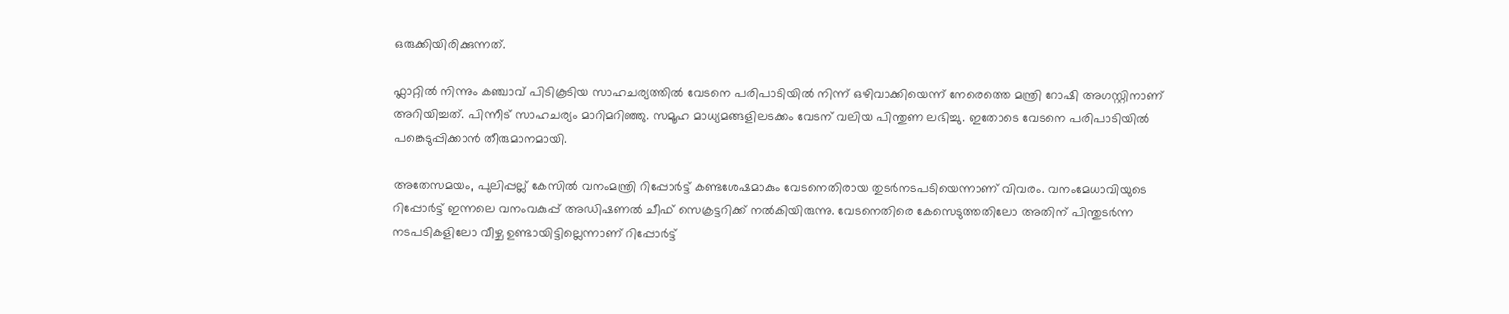ഒരുക്കിയിരിക്കുന്നത്.

ഫ്ലാറ്റിൽ നിന്നും കഞ്ചാവ് പിടികൂടിയ സാഹചര്യത്തിൽ വേടനെ പരിപാടിയിൽ നിന്ന് ഒഴിവാക്കിയെന്ന് നേരെത്തെ മന്ത്രി റോഷി അഗസ്റ്റിനാണ് അറിയിച്ചത്. പിന്നീട് സാഹചര്യം മാറിമറിഞ്ഞു. സമൂഹ മാധ്യമങ്ങളിലടക്കം വേടന് വലിയ പിന്തുണ ലഭിച്ചു. ഇതോടെ വേടനെ പരിപാടിയിൽ പങ്കെടുപ്പിക്കാൻ തീരുമാനമായി.

അതേസമയം, പുലിപ്പല്ല് കേസില്‍ വനംമന്ത്രി റിപ്പോര്‍ട്ട് കണ്ടശേഷമാകും വേടനെതിരായ തുടര്‍നടപടിയെന്നാണ് വിവരം. വനംമേധാവിയുടെ റിപ്പോര്‍ട്ട് ഇന്നലെ വനംവകുപ്പ് അഡിഷണല്‍ ചീഫ് സെക്രട്ടറിക്ക് നല്‍കിയിരുന്നു. വേടനെതിരെ കേസെടുത്തതിലോ അതിന് പിന്തുടര്‍ന്ന നടപടികളിലോ വീഴ്ച ഉണ്ടായിട്ടില്ലെന്നാണ് റിപ്പോര്‍ട്ട്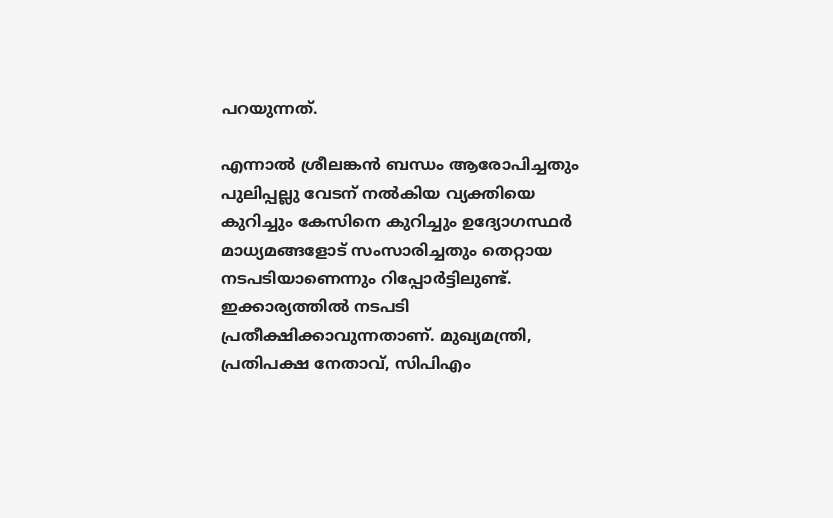പറയുന്നത്.

എന്നാല്‍ ശ്രീലങ്കന്‍ ബന്ധം ആരോപിച്ചതും പുലിപ്പല്ലു വേടന് നല്‍കിയ വ്യക്തിയെ കുറിച്ചും കേസിനെ കുറിച്ചും ഉദ്യോഗസ്ഥര്‍ മാധ്യമങ്ങളോട് സംസാരിച്ചതും തെറ്റായ നടപടിയാണെന്നും റിപ്പോര്‍ട്ടിലുണ്ട്. ഇക്കാര്യത്തില്‍ നടപടി പ്രതീക്ഷിക്കാവുന്നതാണ്. മുഖ്യമന്ത്രി, പ്രതിപക്ഷ നേതാവ്, സിപിഎം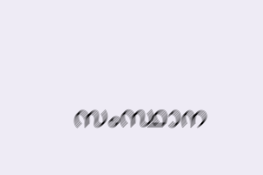സംസ്ഥാന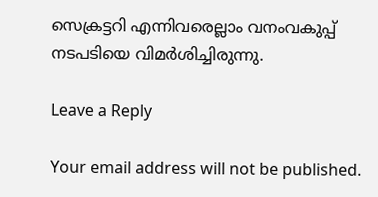സെക്രട്ടറി എന്നിവരെല്ലാം വനംവകുപ്പ് നടപടിയെ വിമര്‍ശിച്ചിരുന്നു.

Leave a Reply

Your email address will not be published.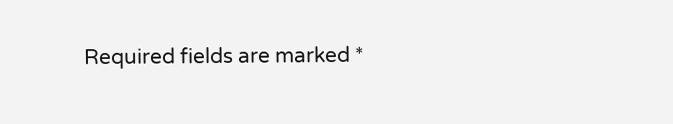Required fields are marked *